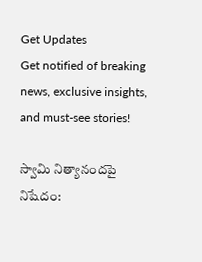Get Updates
Get notified of breaking news, exclusive insights, and must-see stories!

స్వామి నిత్యానందపై నిషేదం: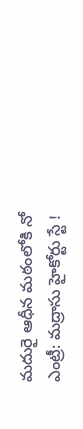మదురై ఆధీన మఠంలోకి నో ఎంట్రీ: మద్రాసు హైకోర్టు స్టే !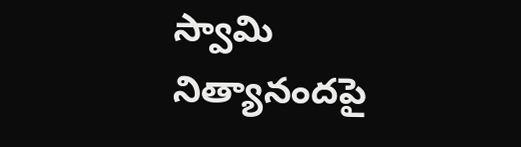స్వామి నిత్యానందపై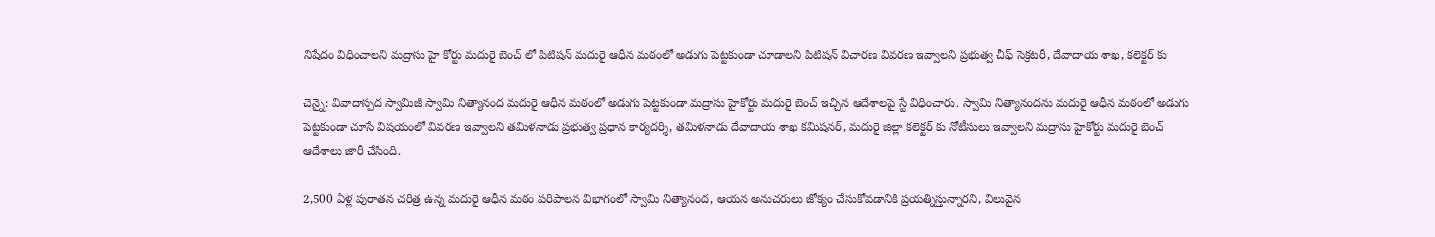నిషేదం విధించాలని మద్రాసు హై కోర్టు మదురై బెంచ్ లో పిటిషన్ మదురై ఆధీన మఠంలో అడుగు పెట్టకుండా చూడాలని పిటిషన్ విచారణ వివరణ ఇవ్వాలని ప్రభుత్వ చీఫ్ సెక్రటరీ, దేవాదాయ శాఖ, కలెక్టర్ కు

చెన్నై: వివాదాస్పద స్వామిజీ స్వామి నిత్యానంద మదురై ఆధీన మఠంలో అడుగు పెట్టకుండా మద్రాసు హైకోర్టు మదురై బెంచ్ ఇచ్చిన ఆదేశాలపై స్టే విధించారు. స్వామి నిత్యానందను మదురై ఆధీన మఠంలో అడుగు పెట్టకుండా చూసే విషయంలో వివరణ ఇవ్వాలని తమిళనాడు ప్రభుత్వ ప్రధాన కార్యదర్శి, తమిళనాడు దేవాదాయ శాఖ కమిషనర్, మదురై జిల్లా కలెక్టర్ కు నోటీసులు ఇవ్వాలని మద్రాసు హైకోర్టు మదురై బెంచ్ ఆదేశాలు జారీ చేసింది.

2,500 ఏళ్ల పురాతన చరిత్ర ఉన్న మదురై ఆధీన మఠం పరిపాలన విభాగంలో స్వామి నిత్యానంద, ఆయన అనుచరులు జోక్యం చేసుకోవడానికి ప్రయత్నిస్తున్నారని, విలువైన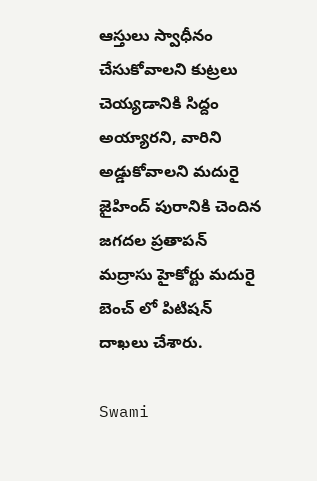ఆస్తులు స్వాధీనం చేసుకోవాలని కుట్రలు చెయ్యడానికి సిద్దం అయ్యారని, వారిని అడ్డుకోవాలని మదురై జైహింద్ పురానికి చెందిన జగదల ప్రతాపన్ మద్రాసు హైకోర్టు మదురై బెంచ్ లో పిటిషన్ దాఖలు చేశారు.

Swami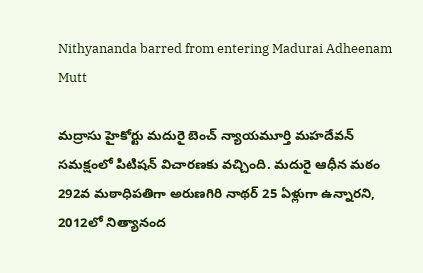Nithyananda barred from entering Madurai Adheenam Mutt

మద్రాసు హైకోర్టు మదురై బెంచ్ న్యాయమూర్తి మహదేవన్ సమక్షంలో పిటిషన్ విచారణకు వచ్చింది. మదురై ఆధీన మఠం 292వ మఠాధిపతిగా అరుణగిరి నాథర్ 25 ఏళ్లుగా ఉన్నారని, 2012లో నిత్యానంద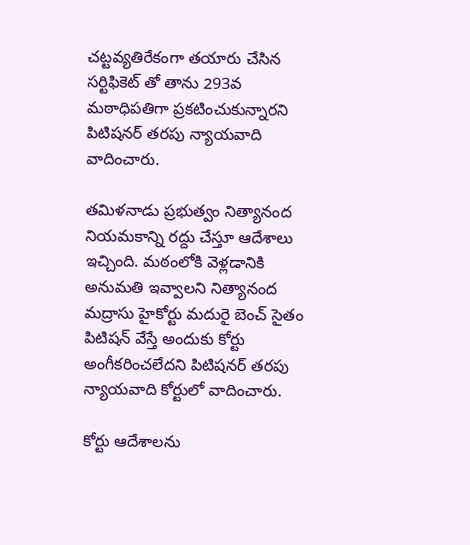చట్టవ్యతిరేకంగా తయారు చేసిన సర్టిఫికెట్ తో తాను 293వ మఠాధిపతిగా ప్రకటించుకున్నారని పిటిషనర్ తరపు న్యాయవాది వాదించారు.

తమిళనాడు ప్రభుత్వం నిత్యానంద నియమకాన్ని రద్దు చేస్తూ ఆదేశాలు ఇచ్చింది. మఠంలోకి వెళ్లడానికి అనుమతి ఇవ్వాలని నిత్యానంద మద్రాసు హైకోర్టు మదురై బెంచ్ సైతం పిటిషన్ వేస్తే అందుకు కోర్టు అంగీకరించలేదని పిటిషనర్ తరపు న్యాయవాది కోర్టులో వాదించారు.

కోర్టు ఆదేశాలను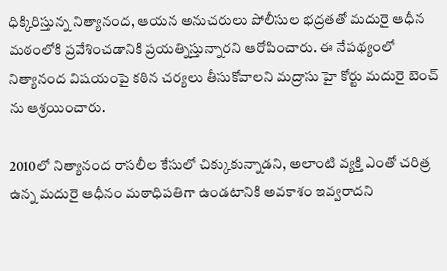ధిక్కిరిస్తున్న నిత్యానంద, ఆయన అనుచరులు పోలీసుల భద్రతతో మదురై ఆధీన మఠంలోకి ప్రవేశించడానికి ప్రయత్నిస్తున్నారని ఆరోపించారు. ఈ నేపథ్యంలో నిత్యానంద విషయంపై కఠిన చర్యలు తీసుకోవాలని మద్రాసు హై కోర్టు మదురై బెంచ్ ను ఆశ్రయించారు.

2010లో నిత్యానంద రాసలీల కేసులో చిక్కుకున్నాడని, అలాంటి వ్యక్తి ఎంతో చరిత్ర ఉన్న మదురై ఆధీనం మఠాధిపతిగా ఉండటానికి అవకాశం ఇవ్వరాదని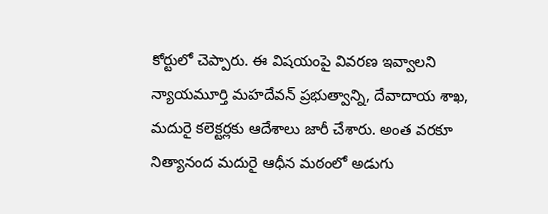కోర్టులో చెప్పారు. ఈ విషయంపై వివరణ ఇవ్వాలని న్యాయమూర్తి మహదేవన్ ప్రభుత్వాన్ని, దేవాదాయ శాఖ, మదురై కలెక్టర్లకు ఆదేశాలు జారీ చేశారు. అంత వరకూ నిత్యానంద మదురై ఆధీన మఠంలో అడుగు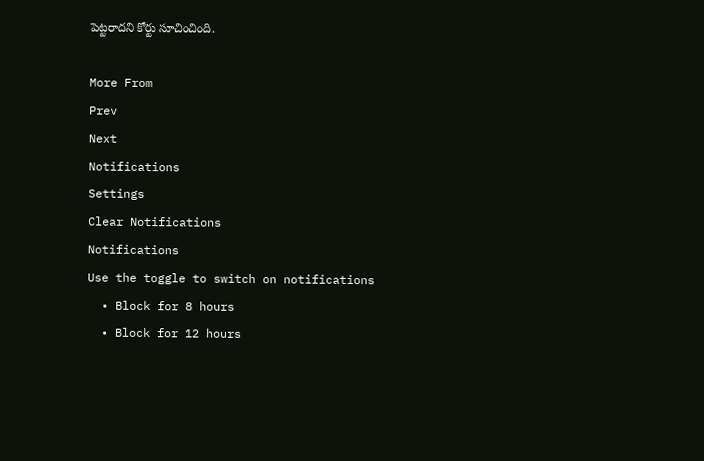పెట్టరాదని కోర్టు సూచించింది.

More From
Prev
Next
Notifications
Settings
Clear Notifications
Notifications
Use the toggle to switch on notifications
  • Block for 8 hours
  • Block for 12 hours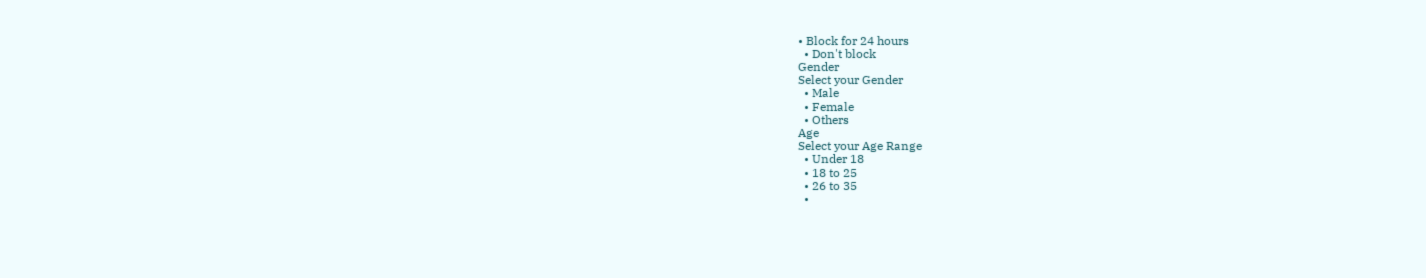• Block for 24 hours
  • Don't block
Gender
Select your Gender
  • Male
  • Female
  • Others
Age
Select your Age Range
  • Under 18
  • 18 to 25
  • 26 to 35
  •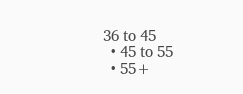36 to 45
  • 45 to 55
  • 55+